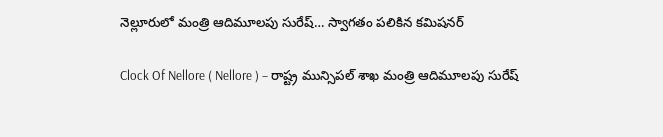నెల్లూరులో మంత్రి ఆదిమూలపు సురేష్… స్వాగతం పలికిన కమిషనర్

Clock Of Nellore ( Nellore ) – రాష్ట్ర మున్సిపల్ శాఖ మంత్రి ఆదిమూలపు సురేష్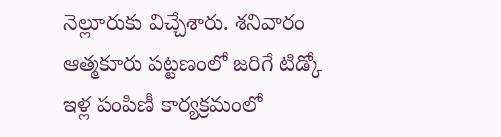నెల్లూరుకు విచ్చేశారు. శనివారం ఆత్మకూరు పట్టణంలో జరిగే టిడ్కో ఇళ్ల పంపిణీ కార్యక్రమంలో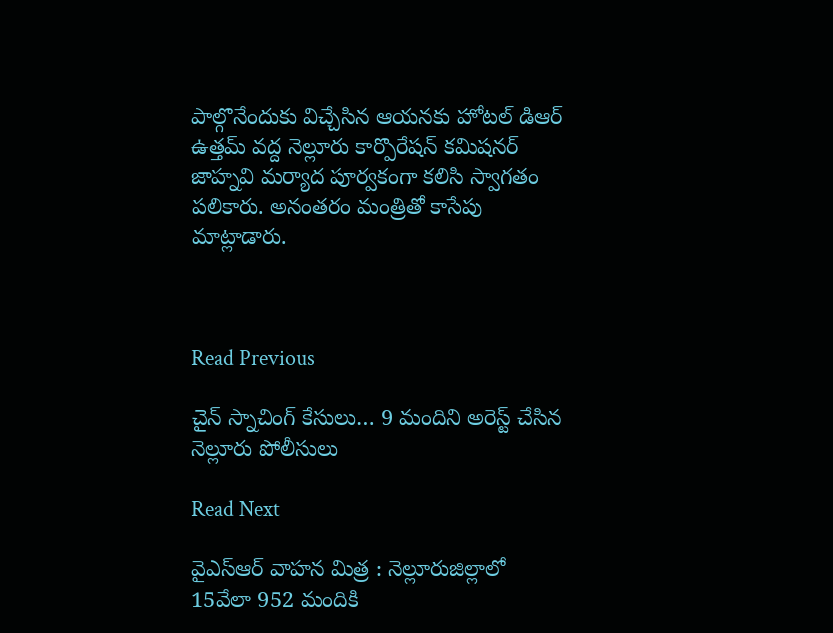పాల్గొనేందుకు విచ్చేసిన ఆయనకు హోటల్ డిఆర్ ఉత్తమ్ వద్ద నెల్లూరు కార్పొరేషన్ కమిషనర్ జాహ్నవి మర్యాద పూర్వకంగా కలిసి స్వాగతం పలికారు. అనంతరం మంత్రితో కాసేపు మాట్లాడారు.



Read Previous

చైన్ స్నాచింగ్ కేసులు… 9 మందిని అరెస్ట్ చేసిన నెల్లూరు పోలీసులు

Read Next

వైఎస్ఆర్ వాహన మిత్ర : నెల్లూరుజిల్లాలో 15వేలా 952 మందికి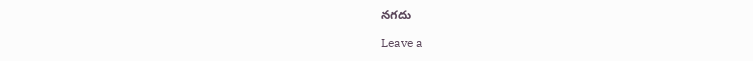నగదు

Leave a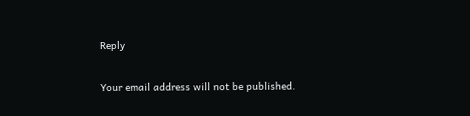Reply

Your email address will not be published.